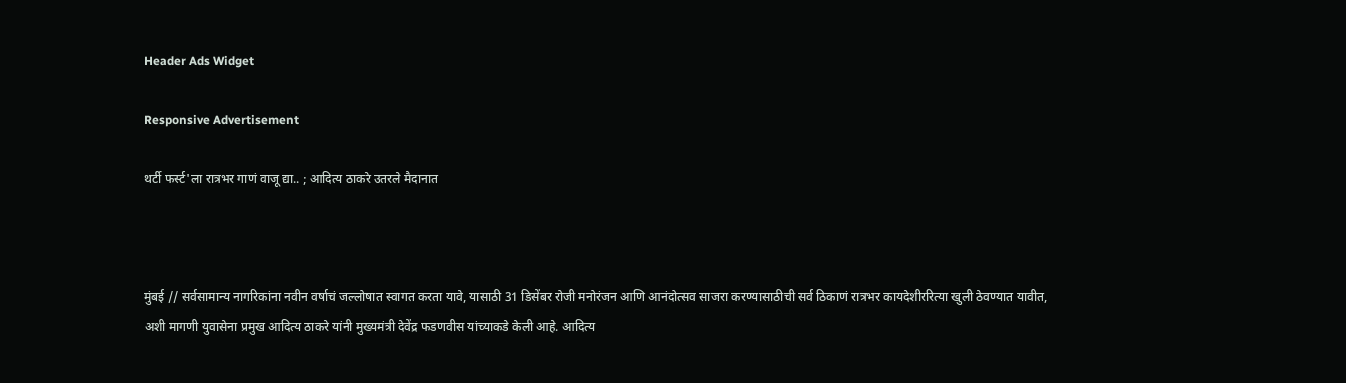Header Ads Widget

Responsive Advertisement

थर्टी फर्स्ट'ला रात्रभर गाणं वाजू द्या.. ; आदित्य ठाकरे उतरले मैदानात



मुंबई // सर्वसामान्य नागरिकांना नवीन वर्षाचं जल्लोषात स्वागत करता यावे, यासाठी 31 डिसेंबर रोजी मनोरंजन आणि आनंदोत्सव साजरा करण्यासाठीची सर्व ठिकाणं रात्रभर कायदेशीररित्या खुली ठेवण्यात यावीत, अशी मागणी युवासेना प्रमुख आदित्य ठाकरे यांनी मुख्यमंत्री देवेंद्र फडणवीस यांच्याकडे केली आहे. आदित्य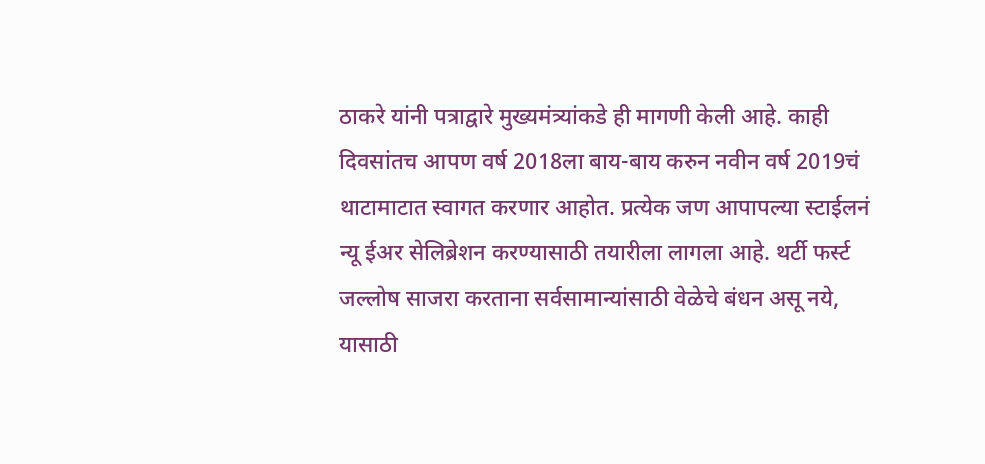ठाकरे यांनी पत्राद्वारे मुख्यमंत्र्यांकडे ही मागणी केली आहे. काही दिवसांतच आपण वर्ष 2018ला बाय-बाय करुन नवीन वर्ष 2019चं थाटामाटात स्वागत करणार आहोत. प्रत्येक जण आपापल्या स्टाईलनं न्यू ईअर सेलिब्रेशन करण्यासाठी तयारीला लागला आहे. थर्टी फर्स्ट जल्लोष साजरा करताना सर्वसामान्यांसाठी वेळेचे बंधन असू नये, यासाठी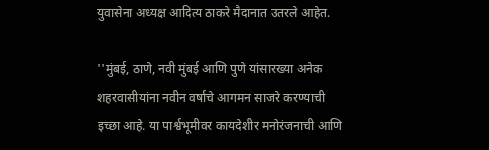युवासेना अध्यक्ष आदित्य ठाकरे मैदानात उतरले आहेत.

''मुंबई, ठाणे, नवी मुंबई आणि पुणे यांसारख्या अनेक शहरवासीयांना नवीन वर्षाचे आगमन साजरे करण्याची इच्छा आहे. या पार्श्वभूमीवर कायदेशीर मनोरंजनाची आणि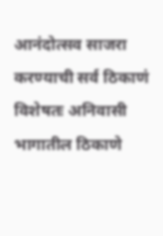आनंदोत्सव साजरा करण्याची सर्व ठिकाणं विशेषतः अनिवासी भागातील ठिकाणे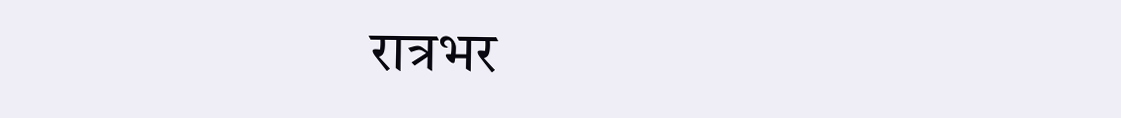रात्रभर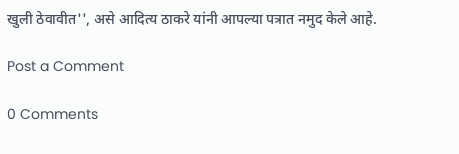खुली ठेवावीत'', असे आदित्य ठाकरे यांनी आपल्या पत्रात नमुद केले आहे.

Post a Comment

0 Comments